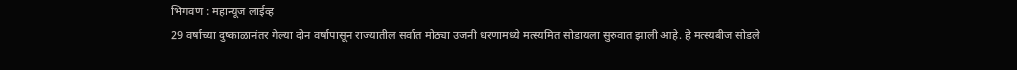भिगवण : महान्यूज लाईव्ह
29 वर्षाच्या दुष्काळानंतर गेल्या दोन वर्षापासून राज्यातील सर्वात मोठ्या उजनी धरणामध्ये मत्स्यमित सोडायला सुरुवात झाली आहे. हे मत्स्यबीज सोडले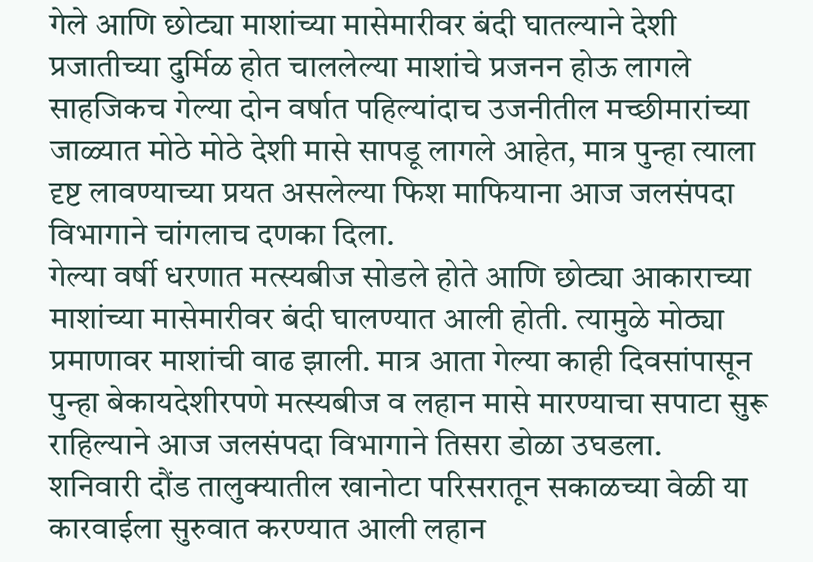गेले आणि छोट्या माशांच्या मासेमारीवर बंदी घातल्याने देशी प्रजातीच्या दुर्मिळ होत चाललेल्या माशांचे प्रजनन होऊ लागले साहजिकच गेल्या दोन वर्षात पहिल्यांदाच उजनीतील मच्छीमारांच्या जाळ्यात मोठे मोठे देशी मासे सापडू लागले आहेत, मात्र पुन्हा त्याला दृष्ट लावण्याच्या प्रयत असलेल्या फिश माफियाना आज जलसंपदा विभागाने चांगलाच दणका दिला.
गेल्या वर्षी धरणात मत्स्यबीज सोडले होते आणि छोट्या आकाराच्या माशांच्या मासेमारीवर बंदी घालण्यात आली होती. त्यामुळे मोठ्या प्रमाणावर माशांची वाढ झाली. मात्र आता गेल्या काही दिवसांपासून पुन्हा बेकायदेशीरपणे मत्स्यबीज व लहान मासे मारण्याचा सपाटा सुरू राहिल्याने आज जलसंपदा विभागाने तिसरा डोळा उघडला.
शनिवारी दौंड तालुक्यातील खानोटा परिसरातून सकाळच्या वेळी या कारवाईला सुरुवात करण्यात आली लहान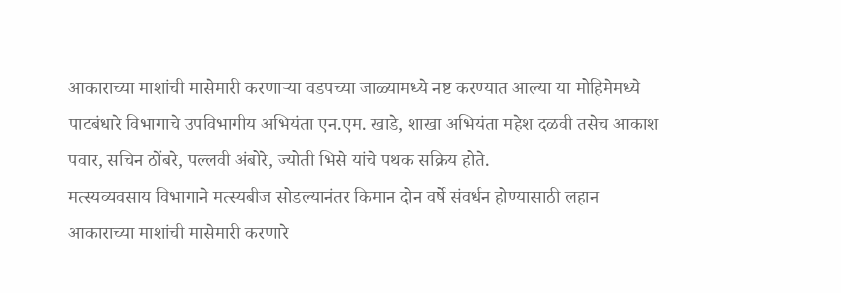आकाराच्या माशांची मासेमारी करणाऱ्या वडपच्या जाळ्यामध्ये नष्ट करण्यात आल्या या मोहिमेमध्ये पाटबंधारे विभागाचे उपविभागीय अभियंता एन.एम. खाडे, शाखा अभियंता महेश दळवी तसेच आकाश पवार, सचिन ठोंबरे, पल्लवी अंबोरे, ज्योती भिसे यांचे पथक सक्रिय होते.
मत्स्यव्यवसाय विभागाने मत्स्यबीज सोडल्यानंतर किमान दोन वर्षे संवर्धन होण्यासाठी लहान आकाराच्या माशांची मासेमारी करणारे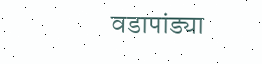वडापांड्या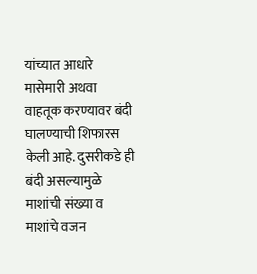यांच्यात आधारे मासेमारी अथवा वाहतूक करण्यावर बंदी घालण्याची शिफारस केली आहे. दुसरीकडे ही बंदी असल्यामुळे माशांची संख्या व माशांचे वजन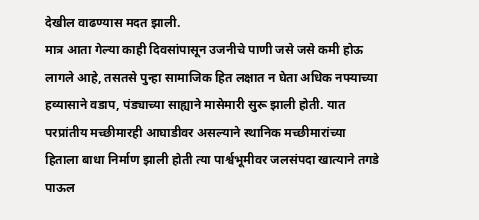देखील वाढण्यास मदत झाली.
मात्र आता गेल्या काही दिवसांपासून उजनीचे पाणी जसे जसे कमी होऊ लागले आहे, तसतसे पुन्हा सामाजिक हित लक्षात न घेता अधिक नफ्याच्या हव्यासाने वडाप, पंड्याच्या साह्याने मासेमारी सुरू झाली होती. यात परप्रांतीय मच्छीमारही आघाडीवर असल्याने स्थानिक मच्छीमारांच्या हिताला बाधा निर्माण झाली होती त्या पार्श्वभूमीवर जलसंपदा खात्याने तगडे पाऊल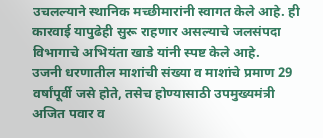उचलल्याने स्थानिक मच्छीमारांनी स्वागत केले आहे. ही कारवाई यापुढेही सुरू राहणार असल्याचे जलसंपदा विभागाचे अभियंता खाडे यांनी स्पष्ट केले आहे.
उजनी धरणातील माशांची संख्या व माशांचे प्रमाण 29 वर्षांपूर्वी जसे होते, तसेच होण्यासाठी उपमुख्यमंत्री अजित पवार व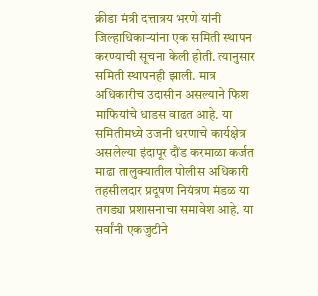क्रीडा मंत्री दत्तात्रय भरणे यांनी जिल्हाधिकाऱ्यांना एक समिती स्थापन करण्याची सूचना केली होती. त्यानुसार समिती स्थापनही झाली. मात्र अधिकारीच उदासीन असल्याने फिश माफियांचे धाडस वाढत आहे. या समितीमध्ये उजनी धरणाचे कार्यक्षेत्र असलेल्या इंदापूर दौंड करमाळा कर्जत माढा तालुक्यातील पोलीस अधिकारी तहसीलदार प्रदूषण नियंत्रण मंडळ या तगड्या प्रशासनाचा समावेश आहे. या सर्वांनी एकजुटीने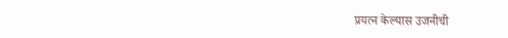प्रयत्न केल्यास उजनीची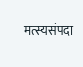मत्स्यसंपदा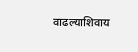वाढल्याशिवाय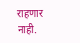राहणार नाही.